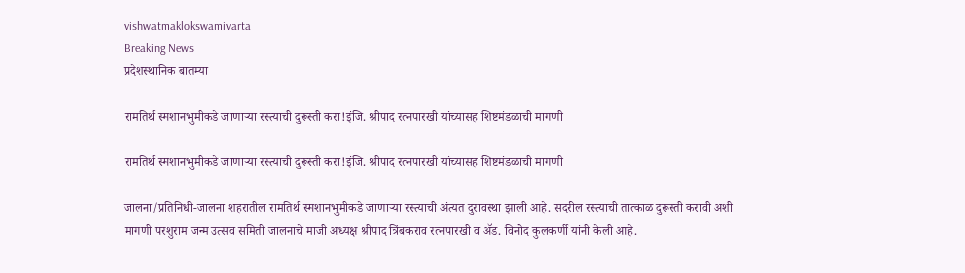vishwatmaklokswamivarta
Breaking News
प्रदेशस्थानिक बातम्या

रामतिर्थ स्मशानभुमीकडे जाणाऱ्या रस्त्याची दुरूस्ती करा!इंजि. श्रीपाद रत्नपारखी यांच्यासह शिष्टमंडळाची मागणी

रामतिर्थ स्मशानभुमीकडे जाणाऱ्या रस्त्याची दुरूस्ती करा!इंजि. श्रीपाद रत्नपारखी यांच्यासह शिष्टमंडळाची मागणी

जालना/प्रतिनिधी-जालना शहरातील रामतिर्थ स्मशानभुमीकडे जाणाऱ्या रस्त्याची अंत्यत दुरावस्था झाली आहे. सदरील रस्त्याची तात्काळ दुरूस्ती करावी अशी मागणी परशुराम जन्म उत्सव समिती जालनाचे माजी अध्यक्ष श्रीपाद त्रिंबकराव रत्नपारखी व ॲड. विनोद कुलकर्णी यांनी केली आहे.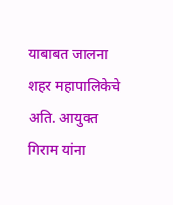याबाबत जालना शहर महापालिकेचे अति. आयुक्त गिराम यांना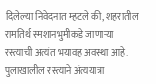दिलेल्या निवेदनात म्हटले की, शहरातील रामतिर्थ स्मशानभुमीकडे जाणाऱ्या रस्त्याची अत्यंत भयावह अवस्था आहे. पुलाखालील रस्त्याने अंत्ययात्रा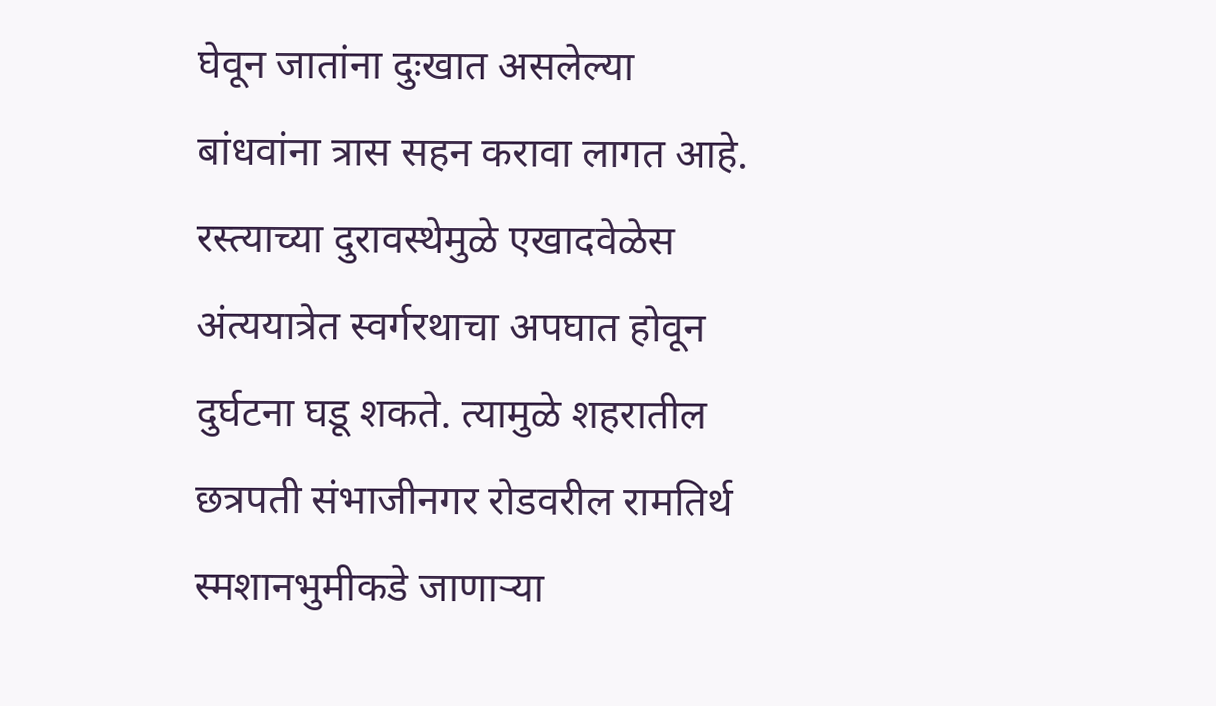घेवून जातांना दुःखात असलेल्या बांधवांना त्रास सहन करावा लागत आहे. रस्त्याच्या दुरावस्थेमुळे एखादवेळेस अंत्ययात्रेत स्वर्गरथाचा अपघात होवून दुर्घटना घडू शकते. त्यामुळे शहरातील छत्रपती संभाजीनगर रोडवरील रामतिर्थ स्मशानभुमीकडे जाणाऱ्या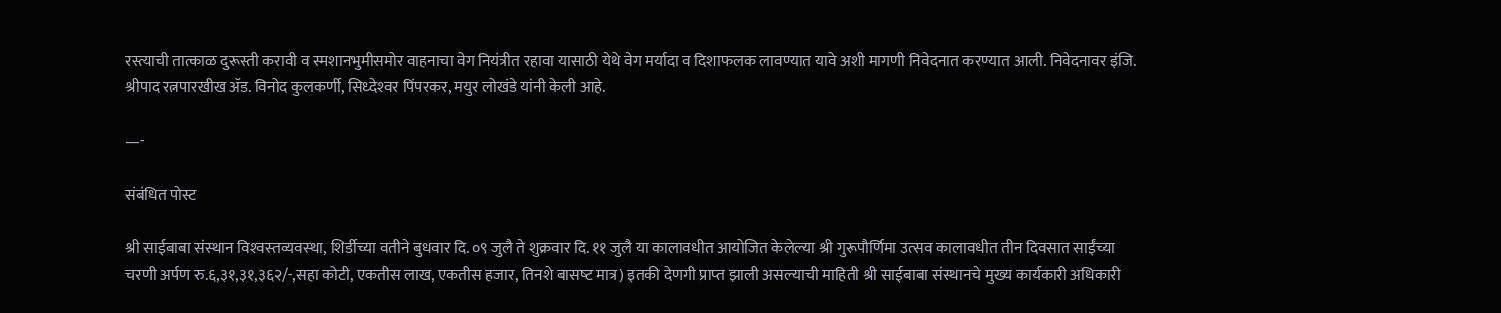रस्त्याची तात्काळ दुरूस्ती करावी व स्मशानभुमीसमोर वाहनाचा वेग नियंत्रीत रहावा यासाठी येथे वेग मर्यादा व दिशाफलक लावण्यात यावे अशी मागणी निवेदनात करण्यात आली. निवेदनावर इंजि. श्रीपाद रत्नपारखीख ॲड. विनोद कुलकर्णी, सिध्देश्‍वर पिंपरकर, मयुर लोखंडे यांनी केली आहे.

—-

संबंधित पोस्ट

श्री साईबाबा संस्‍थान विश्‍वस्‍तव्‍यवस्‍था, शिर्डीच्‍या वतीने बुधवार दि. ०९ जुलै ते शुक्रवार दि. ११ जुलै या कालावधीत आयोजित केलेल्‍या श्री गुरूपौर्णिमा उत्‍सव कालावधीत तीन दिवसात साईंच्या चरणी अर्पण रु.६,३१,३१,३६२/-,सहा कोटी, एकतीस लाख, एकतीस हजार, तिनशे बासष्‍ट मात्र) इतकी देणगी प्राप्‍त झाली असल्‍याची माहिती श्री साईबाबा संस्‍थानचे मुख्‍य कार्यकारी अधिकारी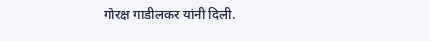गोरक्ष गाडीलकर यांनी दिली.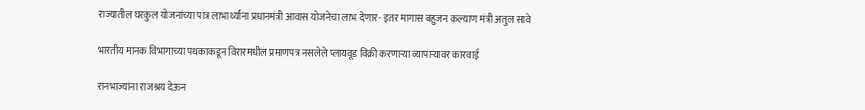राज्यातील घरकुल योजनांच्या पात्र लाभार्थ्यांना प्रधानमंत्री आवास योजनेचा लाभ देणार- इतर मागास बहुजन कल्याण मंत्री अतुल सावे

भारतीय मानक विभागाच्या पथकाकडून विरारमधील प्रमाणपत्र नसलेले प्लायवूड विक्री करणाऱ्या व्यापाऱ्यावर कारवाई

रानभाज्यांना राजश्रय देऊन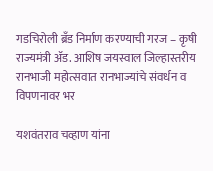गडचिरोली ब्रँड निर्माण करण्याची गरज – कृषी राज्यमंत्री ॲड. आशिष जयस्वाल जिल्हास्तरीय रानभाजी महोत्सवात रानभाज्यांचे संवर्धन व विपणनावर भर

यशवंतराव चव्हाण यांना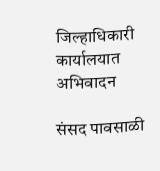जिल्हाधिकारी कार्यालयात अभिवादन

संसद पावसाळी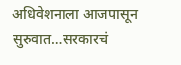अधिवेशनाला आजपासून सुरुवात…सरकारचं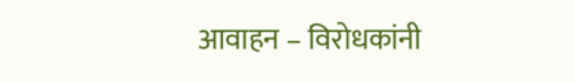आवाहन – विरोधकांनी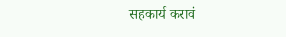सहकार्य करावं